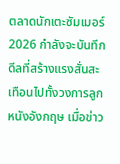ตลาดนักเตะซัมเมอร์ 2026 กำลังจะบันทึกดีลที่สร้างแรงสั่นสะเทือนไปทั้งวงการลูกหนังอังกฤษ เมื่อข่าว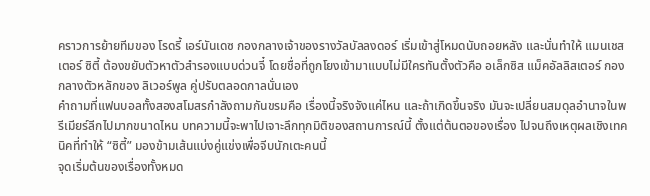คราวการย้ายทีมของ โรดรี้ เอร์นันเดซ กองกลางเจ้าของรางวัลบัลลงดอร์ เริ่มเข้าสู่โหมดนับถอยหลัง และนั่นทำให้ แมนเชสเตอร์ ซิตี้ ต้องขยับตัวหาตัวสำรองแบบด่วนจี๋ โดยชื่อที่ถูกโยงเข้ามาแบบไม่มีใครทันตั้งตัวคือ อเล็กซิส แม็คอัลลิสเตอร์ กองกลางตัวหลักของ ลิเวอร์พูล คู่ปรับตลอดกาลนั่นเอง
คำถามที่แฟนบอลทั้งสองสโมสรกำลังถามกันขรมคือ เรื่องนี้จริงจังแค่ไหน และถ้าเกิดขึ้นจริง มันจะเปลี่ยนสมดุลอำนาจในพรีเมียร์ลีกไปมากขนาดไหน บทความนี้จะพาไปเจาะลึกทุกมิติของสถานการณ์นี้ ตั้งแต่ต้นตอของเรื่อง ไปจนถึงเหตุผลเชิงเทคนิคที่ทำให้ “ซิตี้” มองข้ามเส้นแบ่งคู่แข่งเพื่อจีบนักเตะคนนี้
จุดเริ่มต้นของเรื่องทั้งหมด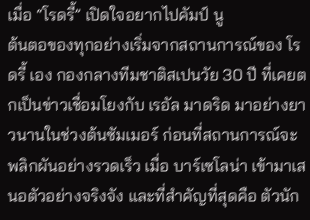เมื่อ “โรดรี้” เปิดใจอยากไปคัมป์ นู
ต้นตอของทุกอย่างเริ่มจากสถานการณ์ของ โรดรี้ เอง กองกลางทีมชาติสเปนวัย 30 ปี ที่เคยตกเป็นข่าวเชื่อมโยงกับ เรอัล มาดริด มาอย่างยาวนานในช่วงต้นซัมเมอร์ ก่อนที่สถานการณ์จะพลิกผันอย่างรวดเร็ว เมื่อ บาร์เซโลน่า เข้ามาเสนอตัวอย่างจริงจัง และที่สำคัญที่สุดคือ ตัวนัก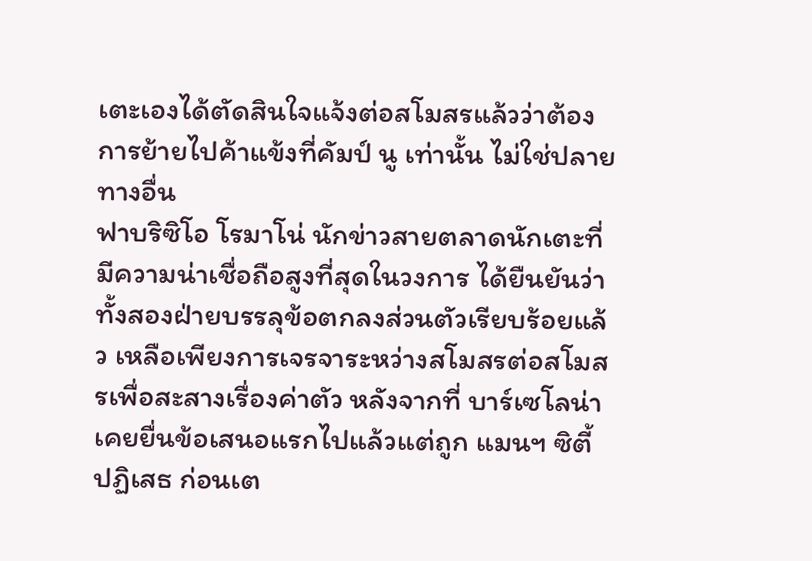เตะเองได้ตัดสินใจแจ้งต่อสโมสรแล้วว่าต้องการย้ายไปค้าแข้งที่คัมป์ นู เท่านั้น ไม่ใช่ปลายทางอื่น
ฟาบริซิโอ โรมาโน่ นักข่าวสายตลาดนักเตะที่มีความน่าเชื่อถือสูงที่สุดในวงการ ได้ยืนยันว่าทั้งสองฝ่ายบรรลุข้อตกลงส่วนตัวเรียบร้อยแล้ว เหลือเพียงการเจรจาระหว่างสโมสรต่อสโมสรเพื่อสะสางเรื่องค่าตัว หลังจากที่ บาร์เซโลน่า เคยยื่นข้อเสนอแรกไปแล้วแต่ถูก แมนฯ ซิตี้ ปฏิเสธ ก่อนเต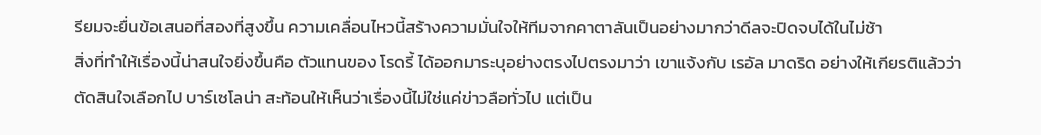รียมจะยื่นข้อเสนอที่สองที่สูงขึ้น ความเคลื่อนไหวนี้สร้างความมั่นใจให้ทีมจากคาตาลันเป็นอย่างมากว่าดีลจะปิดจบได้ในไม่ช้า
สิ่งที่ทำให้เรื่องนี้น่าสนใจยิ่งขึ้นคือ ตัวแทนของ โรดรี้ ได้ออกมาระบุอย่างตรงไปตรงมาว่า เขาแจ้งกับ เรอัล มาดริด อย่างให้เกียรติแล้วว่าตัดสินใจเลือกไป บาร์เซโลน่า สะท้อนให้เห็นว่าเรื่องนี้ไม่ใช่แค่ข่าวลือทั่วไป แต่เป็น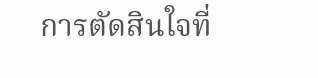การตัดสินใจที่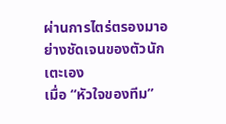ผ่านการไตร่ตรองมาอย่างชัดเจนของตัวนักเตะเอง
เมื่อ “หัวใจของทีม”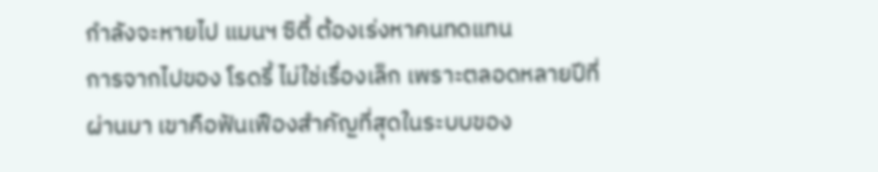กำลังจะหายไป แมนฯ ซิตี้ ต้องเร่งหาคนทดแทน
การจากไปของ โรดรี้ ไม่ใช่เรื่องเล็ก เพราะตลอดหลายปีที่ผ่านมา เขาคือฟันเฟืองสำคัญที่สุดในระบบของ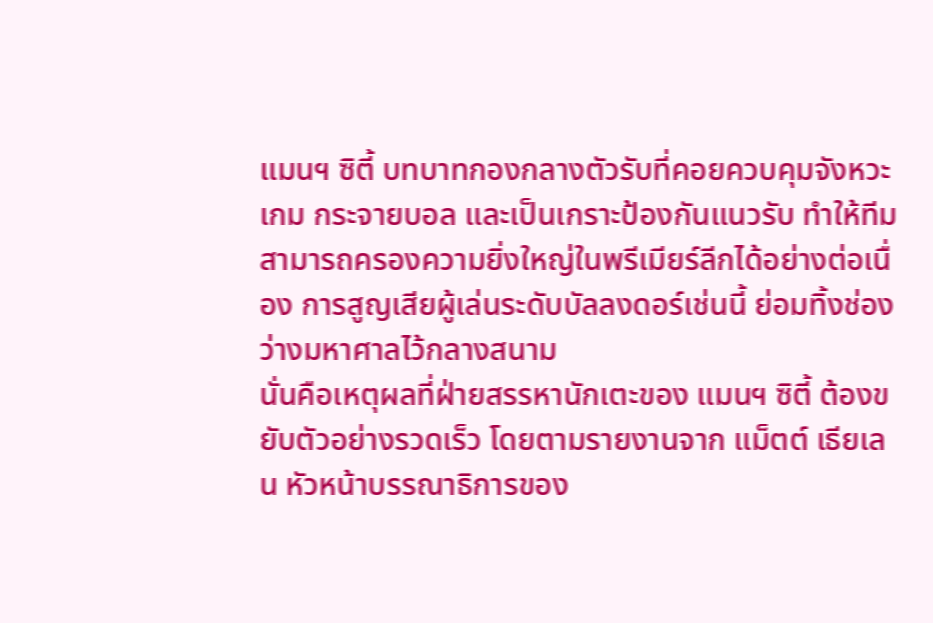แมนฯ ซิตี้ บทบาทกองกลางตัวรับที่คอยควบคุมจังหวะเกม กระจายบอล และเป็นเกราะป้องกันแนวรับ ทำให้ทีมสามารถครองความยิ่งใหญ่ในพรีเมียร์ลีกได้อย่างต่อเนื่อง การสูญเสียผู้เล่นระดับบัลลงดอร์เช่นนี้ ย่อมทิ้งช่องว่างมหาศาลไว้กลางสนาม
นั่นคือเหตุผลที่ฝ่ายสรรหานักเตะของ แมนฯ ซิตี้ ต้องขยับตัวอย่างรวดเร็ว โดยตามรายงานจาก แม็ตต์ เธียเลน หัวหน้าบรรณาธิการของ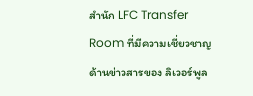สำนัก LFC Transfer Room ที่มีความเชี่ยวชาญด้านข่าวสารของ ลิเวอร์พูล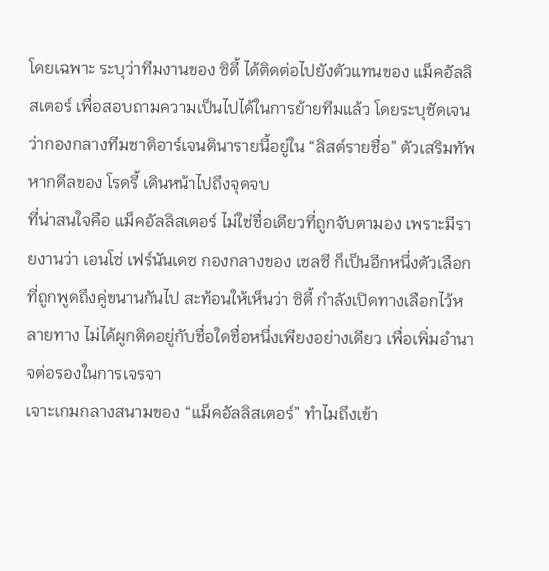โดยเฉพาะ ระบุว่าทีมงานของ ซิตี้ ได้ติดต่อไปยังตัวแทนของ แม็คอัลลิสเตอร์ เพื่อสอบถามความเป็นไปได้ในการย้ายทีมแล้ว โดยระบุชัดเจนว่ากองกลางทีมชาติอาร์เจนตินารายนี้อยู่ใน “ลิสต์รายชื่อ” ตัวเสริมทัพ หากดีลของ โรดรี้ เดินหน้าไปถึงจุดจบ
ที่น่าสนใจคือ แม็คอัลลิสเตอร์ ไม่ใช่ชื่อเดียวที่ถูกจับตามอง เพราะมีรายงานว่า เอนโซ่ เฟร์นันเดซ กองกลางของ เชลซี ก็เป็นอีกหนึ่งตัวเลือกที่ถูกพูดถึงคู่ขนานกันไป สะท้อนให้เห็นว่า ซิตี้ กำลังเปิดทางเลือกไว้หลายทาง ไม่ได้ผูกติดอยู่กับชื่อใดชื่อหนึ่งเพียงอย่างเดียว เพื่อเพิ่มอำนาจต่อรองในการเจรจา
เจาะเกมกลางสนามของ “แม็คอัลลิสเตอร์” ทำไมถึงเข้า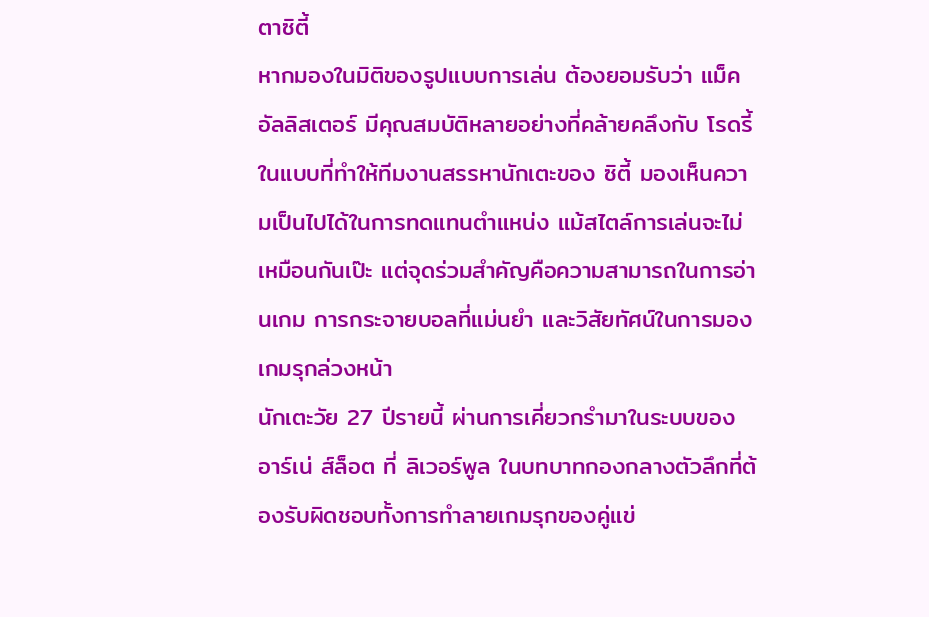ตาซิตี้
หากมองในมิติของรูปแบบการเล่น ต้องยอมรับว่า แม็คอัลลิสเตอร์ มีคุณสมบัติหลายอย่างที่คล้ายคลึงกับ โรดรี้ ในแบบที่ทำให้ทีมงานสรรหานักเตะของ ซิตี้ มองเห็นความเป็นไปได้ในการทดแทนตำแหน่ง แม้สไตล์การเล่นจะไม่เหมือนกันเป๊ะ แต่จุดร่วมสำคัญคือความสามารถในการอ่านเกม การกระจายบอลที่แม่นยำ และวิสัยทัศน์ในการมองเกมรุกล่วงหน้า
นักเตะวัย 27 ปีรายนี้ ผ่านการเคี่ยวกรำมาในระบบของ อาร์เน่ ส์ล็อต ที่ ลิเวอร์พูล ในบทบาทกองกลางตัวลึกที่ต้องรับผิดชอบทั้งการทำลายเกมรุกของคู่แข่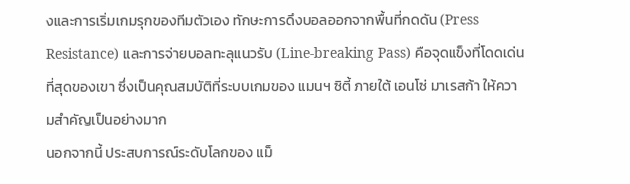งและการเริ่มเกมรุกของทีมตัวเอง ทักษะการดึงบอลออกจากพื้นที่กดดัน (Press Resistance) และการจ่ายบอลทะลุแนวรับ (Line-breaking Pass) คือจุดแข็งที่โดดเด่นที่สุดของเขา ซึ่งเป็นคุณสมบัติที่ระบบเกมของ แมนฯ ซิตี้ ภายใต้ เอนโซ่ มาเรสก้า ให้ความสำคัญเป็นอย่างมาก
นอกจากนี้ ประสบการณ์ระดับโลกของ แม็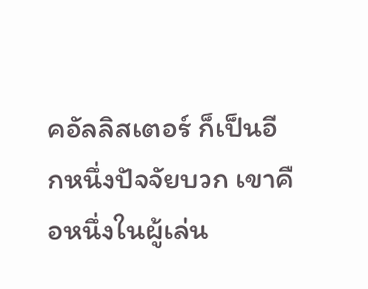คอัลลิสเตอร์ ก็เป็นอีกหนึ่งปัจจัยบวก เขาคือหนึ่งในผู้เล่น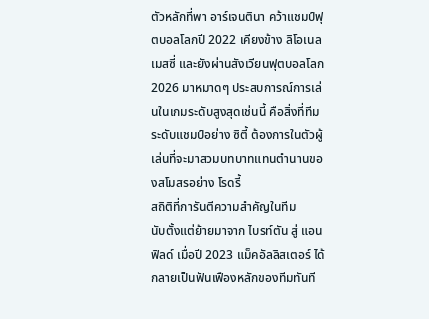ตัวหลักที่พา อาร์เจนตินา คว้าแชมป์ฟุตบอลโลกปี 2022 เคียงข้าง ลิโอเนล เมสซี่ และยังผ่านสังเวียนฟุตบอลโลก 2026 มาหมาดๆ ประสบการณ์การเล่นในเกมระดับสูงสุดเช่นนี้ คือสิ่งที่ทีมระดับแชมป์อย่าง ซิตี้ ต้องการในตัวผู้เล่นที่จะมาสวมบทบาทแทนตำนานของสโมสรอย่าง โรดรี้
สถิติที่การันตีความสำคัญในทีม
นับตั้งแต่ย้ายมาจาก ไบรท์ตัน สู่ แอนฟิลด์ เมื่อปี 2023 แม็คอัลลิสเตอร์ ได้กลายเป็นฟันเฟืองหลักของทีมทันที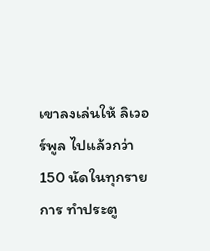เขาลงเล่นให้ ลิเวอร์พูล ไปแล้วกว่า 150 นัดในทุกรายการ ทำประตู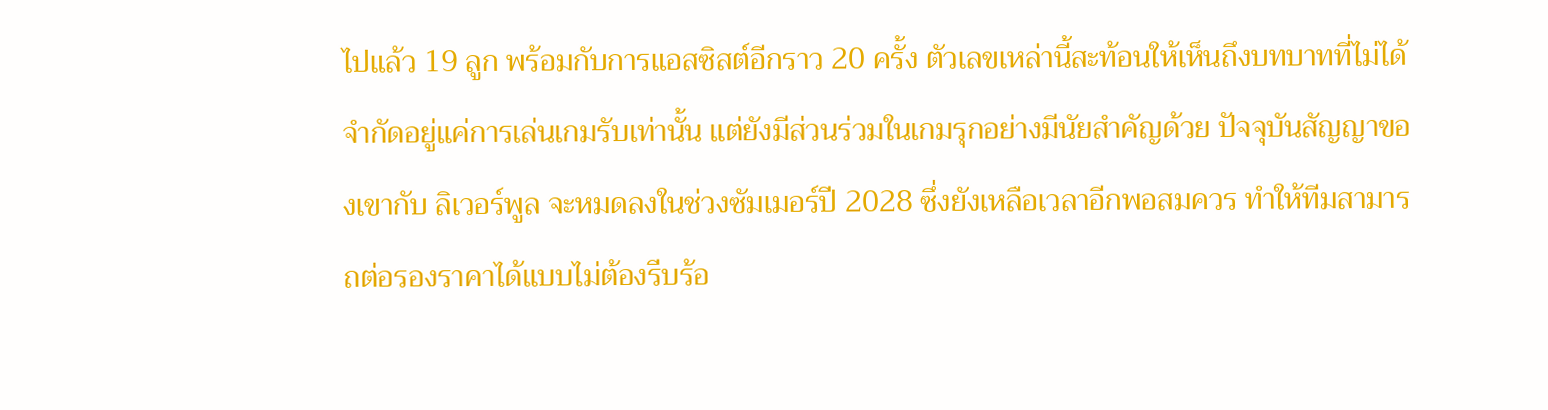ไปแล้ว 19 ลูก พร้อมกับการแอสซิสต์อีกราว 20 ครั้ง ตัวเลขเหล่านี้สะท้อนให้เห็นถึงบทบาทที่ไม่ได้จำกัดอยู่แค่การเล่นเกมรับเท่านั้น แต่ยังมีส่วนร่วมในเกมรุกอย่างมีนัยสำคัญด้วย ปัจจุบันสัญญาของเขากับ ลิเวอร์พูล จะหมดลงในช่วงซัมเมอร์ปี 2028 ซึ่งยังเหลือเวลาอีกพอสมควร ทำให้ทีมสามารถต่อรองราคาได้แบบไม่ต้องรีบร้อ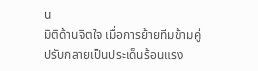น
มิติด้านจิตใจ เมื่อการย้ายทีมข้ามคู่ปรับกลายเป็นประเด็นร้อนแรง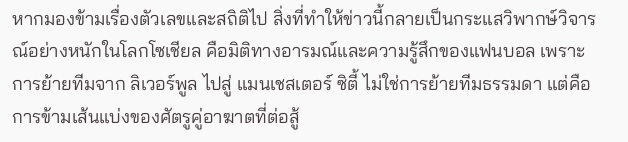หากมองข้ามเรื่องตัวเลขและสถิติไป สิ่งที่ทำให้ข่าวนี้กลายเป็นกระแสวิพากษ์วิจารณ์อย่างหนักในโลกโซเชียล คือมิติทางอารมณ์และความรู้สึกของแฟนบอล เพราะการย้ายทีมจาก ลิเวอร์พูล ไปสู่ แมนเชสเตอร์ ซิตี้ ไม่ใช่การย้ายทีมธรรมดา แต่คือการข้ามเส้นแบ่งของศัตรูคู่อาฆาตที่ต่อสู้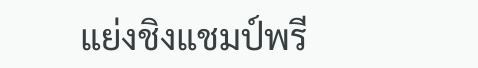แย่งชิงแชมป์พรี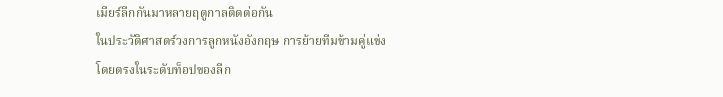เมียร์ลีกกันมาหลายฤดูกาลติดต่อกัน
ในประวัติศาสตร์วงการลูกหนังอังกฤษ การย้ายทีมข้ามคู่แข่งโดยตรงในระดับท็อปของลีก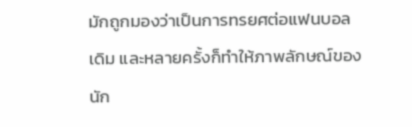มักถูกมองว่าเป็นการทรยศต่อแฟนบอลเดิม และหลายครั้งก็ทำให้ภาพลักษณ์ของนัก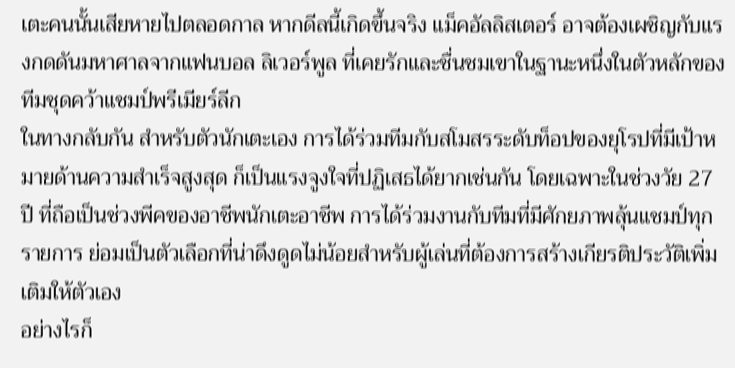เตะคนนั้นเสียหายไปตลอดกาล หากดีลนี้เกิดขึ้นจริง แม็คอัลลิสเตอร์ อาจต้องเผชิญกับแรงกดดันมหาศาลจากแฟนบอล ลิเวอร์พูล ที่เคยรักและชื่นชมเขาในฐานะหนึ่งในตัวหลักของทีมชุดคว้าแชมป์พรีเมียร์ลีก
ในทางกลับกัน สำหรับตัวนักเตะเอง การได้ร่วมทีมกับสโมสรระดับท็อปของยุโรปที่มีเป้าหมายด้านความสำเร็จสูงสุด ก็เป็นแรงจูงใจที่ปฏิเสธได้ยากเช่นกัน โดยเฉพาะในช่วงวัย 27 ปี ที่ถือเป็นช่วงพีคของอาชีพนักเตะอาชีพ การได้ร่วมงานกับทีมที่มีศักยภาพลุ้นแชมป์ทุกรายการ ย่อมเป็นตัวเลือกที่น่าดึงดูดไม่น้อยสำหรับผู้เล่นที่ต้องการสร้างเกียรติประวัติเพิ่มเติมให้ตัวเอง
อย่างไรก็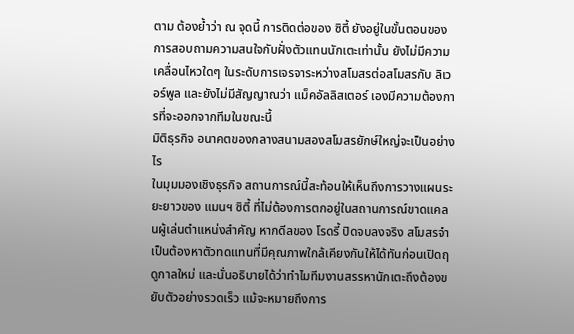ตาม ต้องย้ำว่า ณ จุดนี้ การติดต่อของ ซิตี้ ยังอยู่ในขั้นตอนของการสอบถามความสนใจกับฝั่งตัวแทนนักเตะเท่านั้น ยังไม่มีความเคลื่อนไหวใดๆ ในระดับการเจรจาระหว่างสโมสรต่อสโมสรกับ ลิเวอร์พูล และยังไม่มีสัญญาณว่า แม็คอัลลิสเตอร์ เองมีความต้องการที่จะออกจากทีมในขณะนี้
มิติธุรกิจ อนาคตของกลางสนามสองสโมสรยักษ์ใหญ่จะเป็นอย่างไร
ในมุมมองเชิงธุรกิจ สถานการณ์นี้สะท้อนให้เห็นถึงการวางแผนระยะยาวของ แมนฯ ซิตี้ ที่ไม่ต้องการตกอยู่ในสถานการณ์ขาดแคลนผู้เล่นตำแหน่งสำคัญ หากดีลของ โรดรี้ ปิดจบลงจริง สโมสรจำเป็นต้องหาตัวทดแทนที่มีคุณภาพใกล้เคียงกันให้ได้ทันก่อนเปิดฤดูกาลใหม่ และนั่นอธิบายได้ว่าทำไมทีมงานสรรหานักเตะถึงต้องขยับตัวอย่างรวดเร็ว แม้จะหมายถึงการ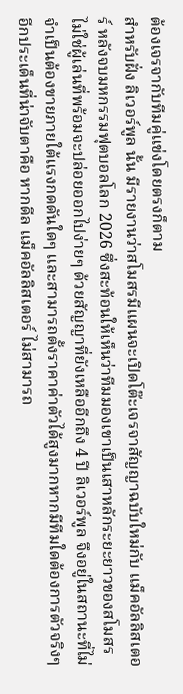ต้องเจรจากับทีมคู่แข่งโดยตรงก็ตาม
สำหรับฝั่ง ลิเวอร์พูล นั้น มีรายงานว่าสโมสรมีแผนจะเปิดโต๊ะเจรจาสัญญาฉบับใหม่กับ แม็คอัลลิสเตอร์ หลังจบมหกรรมฟุตบอลโลก 2026 ซึ่งสะท้อนให้เห็นว่าทีมมองเขาเป็นเสาหลักระยะยาวของสโมสร ไม่ใช่ผู้เล่นที่พร้อมจะปล่อยออกไปง่ายๆ ด้วยสัญญาที่ยังเหลืออีกถึง 4 ปี ลิเวอร์พูล จึงอยู่ในสถานะที่ไม่จำเป็นต้องขายภายใต้แรงกดดันใดๆ และสามารถตั้งราคาค่าตัวได้สูงมากหากมีทีมใดต้องการตัวจริงๆ
อีกประเด็นที่น่าจับตาคือ หากดีล แม็คอัลลิสเตอร์ ไม่สามารถ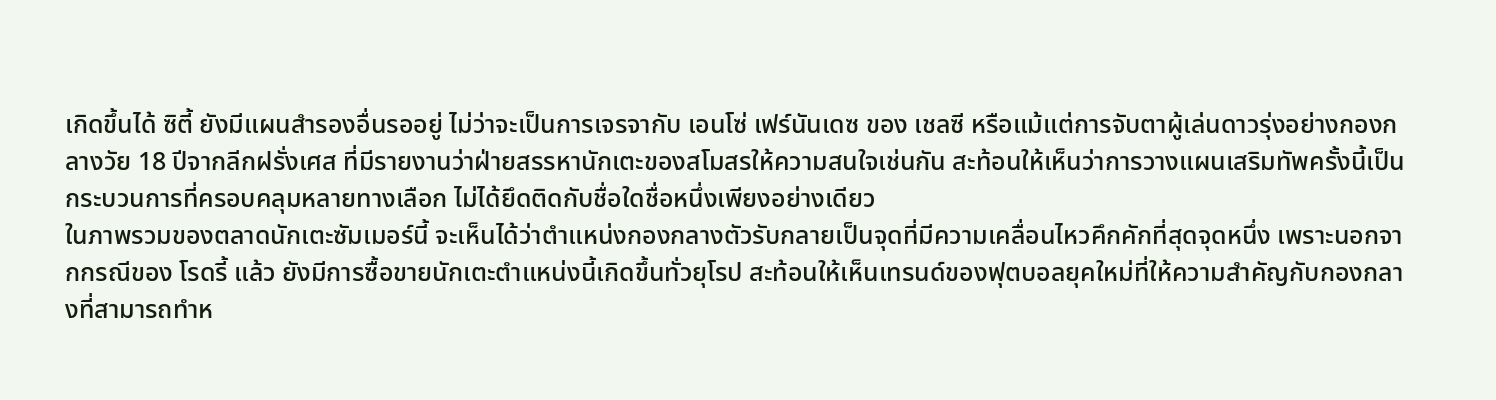เกิดขึ้นได้ ซิตี้ ยังมีแผนสำรองอื่นรออยู่ ไม่ว่าจะเป็นการเจรจากับ เอนโซ่ เฟร์นันเดซ ของ เชลซี หรือแม้แต่การจับตาผู้เล่นดาวรุ่งอย่างกองกลางวัย 18 ปีจากลีกฝรั่งเศส ที่มีรายงานว่าฝ่ายสรรหานักเตะของสโมสรให้ความสนใจเช่นกัน สะท้อนให้เห็นว่าการวางแผนเสริมทัพครั้งนี้เป็นกระบวนการที่ครอบคลุมหลายทางเลือก ไม่ได้ยึดติดกับชื่อใดชื่อหนึ่งเพียงอย่างเดียว
ในภาพรวมของตลาดนักเตะซัมเมอร์นี้ จะเห็นได้ว่าตำแหน่งกองกลางตัวรับกลายเป็นจุดที่มีความเคลื่อนไหวคึกคักที่สุดจุดหนึ่ง เพราะนอกจากกรณีของ โรดรี้ แล้ว ยังมีการซื้อขายนักเตะตำแหน่งนี้เกิดขึ้นทั่วยุโรป สะท้อนให้เห็นเทรนด์ของฟุตบอลยุคใหม่ที่ให้ความสำคัญกับกองกลางที่สามารถทำห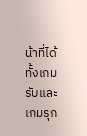น้าที่ได้ทั้งเกมรับและเกมรุก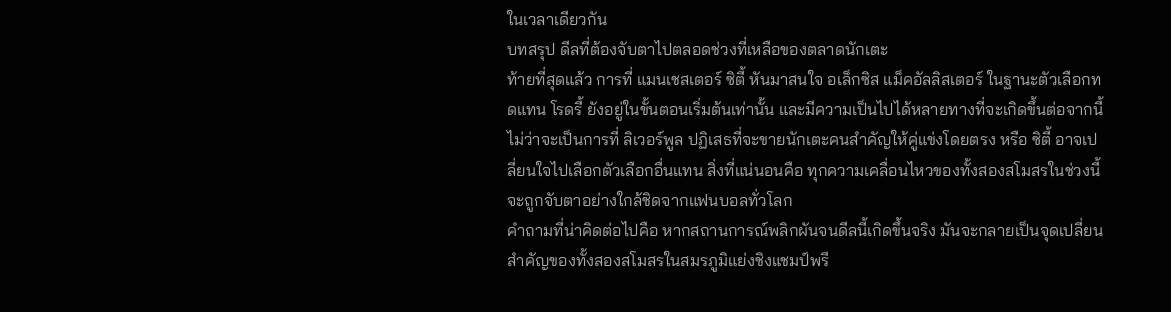ในเวลาเดียวกัน
บทสรุป ดีลที่ต้องจับตาไปตลอดช่วงที่เหลือของตลาดนักเตะ
ท้ายที่สุดแล้ว การที่ แมนเชสเตอร์ ซิตี้ หันมาสนใจ อเล็กซิส แม็คอัลลิสเตอร์ ในฐานะตัวเลือกทดแทน โรดรี้ ยังอยู่ในขั้นตอนเริ่มต้นเท่านั้น และมีความเป็นไปได้หลายทางที่จะเกิดขึ้นต่อจากนี้ ไม่ว่าจะเป็นการที่ ลิเวอร์พูล ปฏิเสธที่จะขายนักเตะคนสำคัญให้คู่แข่งโดยตรง หรือ ซิตี้ อาจเปลี่ยนใจไปเลือกตัวเลือกอื่นแทน สิ่งที่แน่นอนคือ ทุกความเคลื่อนไหวของทั้งสองสโมสรในช่วงนี้จะถูกจับตาอย่างใกล้ชิดจากแฟนบอลทั่วโลก
คำถามที่น่าคิดต่อไปคือ หากสถานการณ์พลิกผันจนดีลนี้เกิดขึ้นจริง มันจะกลายเป็นจุดเปลี่ยนสำคัญของทั้งสองสโมสรในสมรภูมิแย่งชิงแชมป์พรี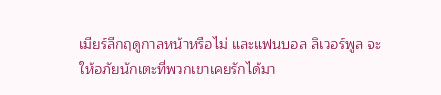เมียร์ลีกฤดูกาลหน้าหรือไม่ และแฟนบอล ลิเวอร์พูล จะให้อภัยนักเตะที่พวกเขาเคยรักได้มา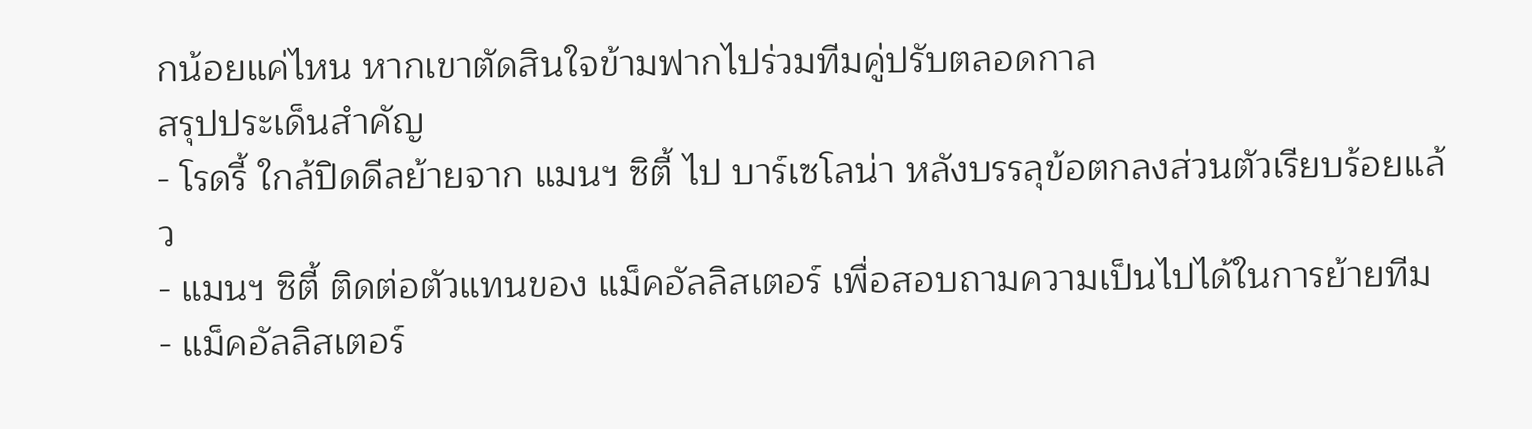กน้อยแค่ไหน หากเขาตัดสินใจข้ามฟากไปร่วมทีมคู่ปรับตลอดกาล
สรุปประเด็นสำคัญ
- โรดรี้ ใกล้ปิดดีลย้ายจาก แมนฯ ซิตี้ ไป บาร์เซโลน่า หลังบรรลุข้อตกลงส่วนตัวเรียบร้อยแล้ว
- แมนฯ ซิตี้ ติดต่อตัวแทนของ แม็คอัลลิสเตอร์ เพื่อสอบถามความเป็นไปได้ในการย้ายทีม
- แม็คอัลลิสเตอร์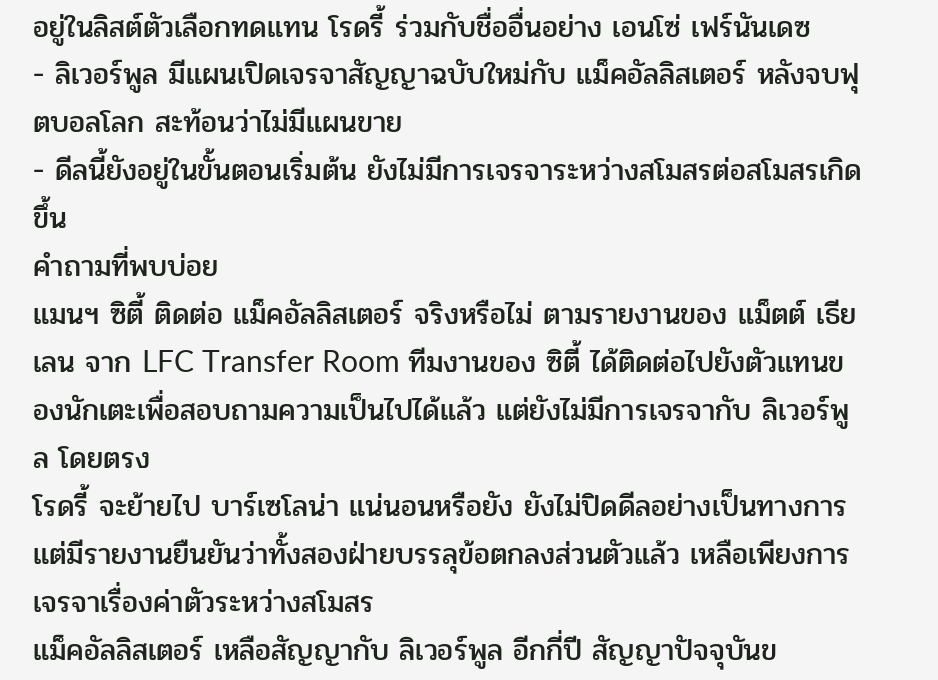อยู่ในลิสต์ตัวเลือกทดแทน โรดรี้ ร่วมกับชื่ออื่นอย่าง เอนโซ่ เฟร์นันเดซ
- ลิเวอร์พูล มีแผนเปิดเจรจาสัญญาฉบับใหม่กับ แม็คอัลลิสเตอร์ หลังจบฟุตบอลโลก สะท้อนว่าไม่มีแผนขาย
- ดีลนี้ยังอยู่ในขั้นตอนเริ่มต้น ยังไม่มีการเจรจาระหว่างสโมสรต่อสโมสรเกิดขึ้น
คำถามที่พบบ่อย
แมนฯ ซิตี้ ติดต่อ แม็คอัลลิสเตอร์ จริงหรือไม่ ตามรายงานของ แม็ตต์ เธียเลน จาก LFC Transfer Room ทีมงานของ ซิตี้ ได้ติดต่อไปยังตัวแทนของนักเตะเพื่อสอบถามความเป็นไปได้แล้ว แต่ยังไม่มีการเจรจากับ ลิเวอร์พูล โดยตรง
โรดรี้ จะย้ายไป บาร์เซโลน่า แน่นอนหรือยัง ยังไม่ปิดดีลอย่างเป็นทางการ แต่มีรายงานยืนยันว่าทั้งสองฝ่ายบรรลุข้อตกลงส่วนตัวแล้ว เหลือเพียงการเจรจาเรื่องค่าตัวระหว่างสโมสร
แม็คอัลลิสเตอร์ เหลือสัญญากับ ลิเวอร์พูล อีกกี่ปี สัญญาปัจจุบันข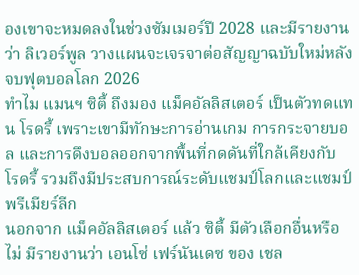องเขาจะหมดลงในช่วงซัมเมอร์ปี 2028 และมีรายงานว่า ลิเวอร์พูล วางแผนจะเจรจาต่อสัญญาฉบับใหม่หลังจบฟุตบอลโลก 2026
ทำไม แมนฯ ซิตี้ ถึงมอง แม็คอัลลิสเตอร์ เป็นตัวทดแทน โรดรี้ เพราะเขามีทักษะการอ่านเกม การกระจายบอล และการดึงบอลออกจากพื้นที่กดดันที่ใกล้เคียงกับ โรดรี้ รวมถึงมีประสบการณ์ระดับแชมป์โลกและแชมป์พรีเมียร์ลีก
นอกจาก แม็คอัลลิสเตอร์ แล้ว ซิตี้ มีตัวเลือกอื่นหรือไม่ มีรายงานว่า เอนโซ่ เฟร์นันเดซ ของ เชล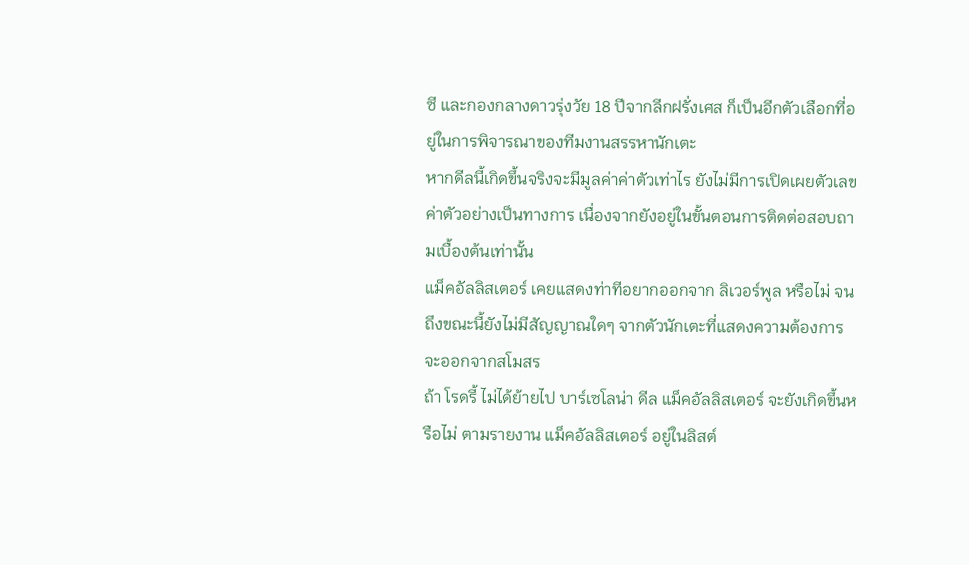ซี และกองกลางดาวรุ่งวัย 18 ปีจากลีกฝรั่งเศส ก็เป็นอีกตัวเลือกที่อยู่ในการพิจารณาของทีมงานสรรหานักเตะ
หากดีลนี้เกิดขึ้นจริงจะมีมูลค่าค่าตัวเท่าไร ยังไม่มีการเปิดเผยตัวเลขค่าตัวอย่างเป็นทางการ เนื่องจากยังอยู่ในขั้นตอนการติดต่อสอบถามเบื้องต้นเท่านั้น
แม็คอัลลิสเตอร์ เคยแสดงท่าทีอยากออกจาก ลิเวอร์พูล หรือไม่ จนถึงขณะนี้ยังไม่มีสัญญาณใดๆ จากตัวนักเตะที่แสดงความต้องการจะออกจากสโมสร
ถ้า โรดรี้ ไม่ได้ย้ายไป บาร์เซโลน่า ดีล แม็คอัลลิสเตอร์ จะยังเกิดขึ้นหรือไม่ ตามรายงาน แม็คอัลลิสเตอร์ อยู่ในลิสต์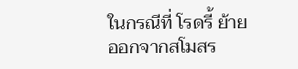ในกรณีที่ โรดรี้ ย้ายออกจากสโมสร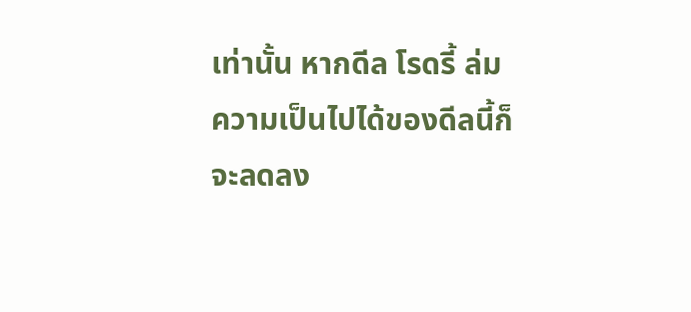เท่านั้น หากดีล โรดรี้ ล่ม ความเป็นไปได้ของดีลนี้ก็จะลดลง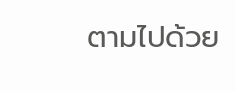ตามไปด้วย